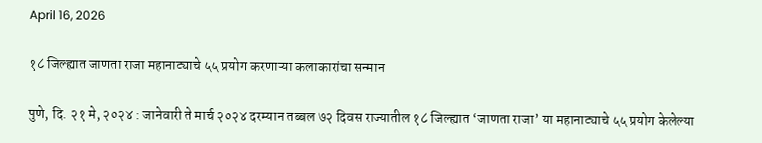April 16, 2026

१८ जिल्ह्यात जाणता राजा महानाट्याचे ५५ प्रयोग करणाऱ्या कलाकारांचा सन्मान

पुणे, दि. २१ मे, २०२४ : जानेवारी ते मार्च २०२४ दरम्यान तब्बल ७२ दिवस राज्यातील १८ जिल्ह्यात ‘जाणता राजा’ या महानाट्याचे ५५ प्रयोग केलेल्या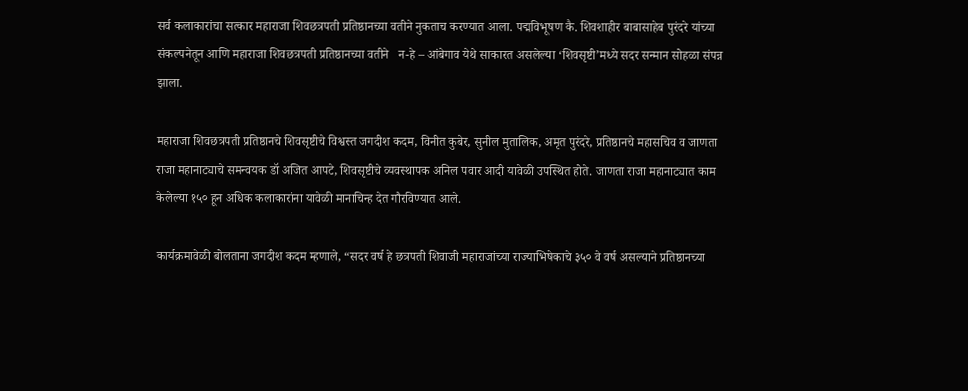सर्व कलाकारांचा सत्कार महाराजा शिवछत्रपती प्रतिष्ठानच्या वतीने नुकताच करण्यात आला. पद्मविभूषण कै. शिवशाहीर बाबासाहेब पुरंदरे यांच्या संकल्पनेतून आणि महाराजा शिवछत्रपती प्रतिष्ठानच्या वतीने   न-हे – आंबेगाव येथे साकारत असलेल्या ‘शिवसृष्टी’मध्ये सदर सन्मान सोहळा संपन्न झाला.

महाराजा शिवछत्रपती प्रतिष्ठानचे शिवसृष्टीचे विश्वस्त जगदीश कदम, विनीत कुबेर, सुनील मुतालिक, अमृत पुरंदरे, प्रतिष्ठानचे महासचिव व जाणता राजा महानाट्याचे समन्वयक डॉ अजित आपटे, शिवसृष्टीचे व्यवस्थापक अनिल पवार आदी यावेळी उपस्थित होते. जाणता राजा महानाट्यात काम केलेल्या १५० हून अधिक कलाकारांना यावेळी मानाचिन्ह देत गौरविण्यात आले.

कार्यक्रमावेळी बोलताना जगदीश कदम म्हणाले, “सदर वर्ष हे छत्रपती शिवाजी महाराजांच्या राज्याभिषेकाचे ३५० वे वर्ष असल्याने प्रतिष्ठानच्या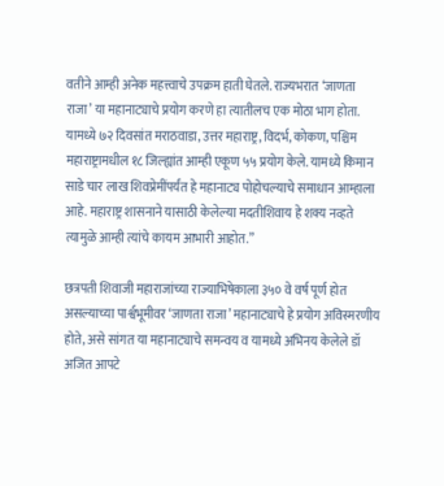वतीने आम्ही अनेक महत्त्वाचे उपक्रम हाती घेतले. राज्यभरात ‘जाणता राजा’ या महानाट्याचे प्रयोग करणे हा त्यातीलच एक मोठा भाग होता. यामध्ये ७२ दिवसांत मराठवाडा, उत्तर महाराष्ट्र, विदर्भ, कोकण, पश्चिम महाराष्ट्रामधील १८ जिल्ह्यांत आम्ही एकूण ५५ प्रयोग केले. यामध्ये किमान साडे चार लाख शिवप्रेमींपर्यंत हे महानाट्य पोहोचल्याचे समाधान आम्हाला आहे. महाराष्ट्र शासनाने यासाठी केलेल्या मदतीशिवाय हे शक्य नव्हते त्यामुळे आम्ही त्यांचे कायम आभारी आहोत.”

छत्रपती शिवाजी महाराजांच्या राज्याभिषेकाला ३५० वे वर्ष पूर्ण होत असल्याच्या पार्श्वभूमीवर ‘जाणता राजा’ महानाट्याचे हे प्रयोग अविस्मरणीय होते, असे सांगत या महानाट्याचे समन्वय व यामध्ये अभिनय केलेले डॉ अजित आपटे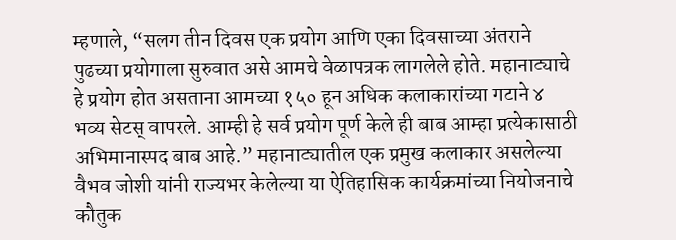म्हणाले, “सलग तीन दिवस एक प्रयोग आणि एका दिवसाच्या अंतराने पुढच्या प्रयोगाला सुरुवात असे आमचे वेळापत्रक लागलेले होते. महानाट्याचे हे प्रयोग होत असताना आमच्या १५० हून अधिक कलाकारांच्या गटाने ४ भव्य सेटस् वापरले. आम्ही हे सर्व प्रयोग पूर्ण केले ही बाब आम्हा प्रत्येकासाठी अभिमानास्पद बाब आहे.” महानाट्यातील एक प्रमुख कलाकार असलेल्या वैभव जोशी यांनी राज्यभर केलेल्या या ऐतिहासिक कार्यक्रमांच्या नियोजनाचे कौतुक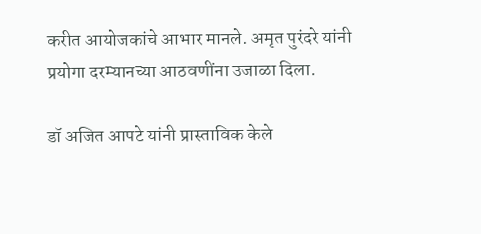करीत आयोजकांचे आभार मानले. अमृत पुरंदरे यांनी प्रयोगा दरम्यानच्या आठवणींना उजाळा दिला.

डॉ अजित आपटे यांनी प्रास्ताविक केले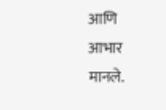आणि आभार मानले.